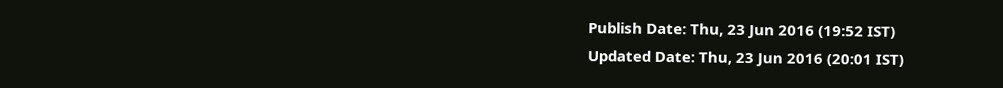Publish Date: Thu, 23 Jun 2016 (19:52 IST)
Updated Date: Thu, 23 Jun 2016 (20:01 IST)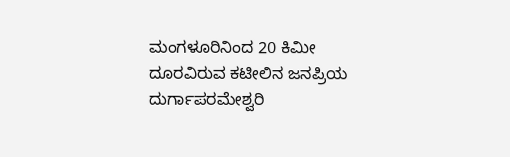ಮಂಗಳೂರಿನಿಂದ 20 ಕಿಮೀ ದೂರವಿರುವ ಕಟೀಲಿನ ಜನಪ್ರಿಯ ದುರ್ಗಾಪರಮೇಶ್ವರಿ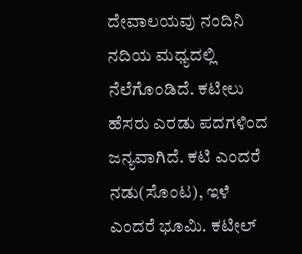ದೇವಾಲಯವು ನಂದಿನಿ ನದಿಯ ಮಧ್ಯದಲ್ಲಿ ನೆಲೆಗೊಂಡಿದೆ. ಕಟೀಲು ಹೆಸರು ಎರಡು ಪದಗಳಿಂದ ಜನ್ಯವಾಗಿದೆ. ಕಟಿ ಎಂದರೆ ನಡು(ಸೊಂಟ), ಇಳೆ ಎಂದರೆ ಭೂಮಿ. ಕಟೀಲ್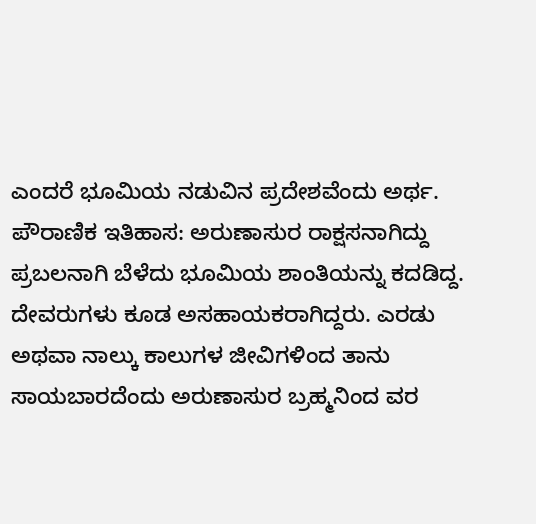ಎಂದರೆ ಭೂಮಿಯ ನಡುವಿನ ಪ್ರದೇಶವೆಂದು ಅರ್ಥ.
ಪೌರಾಣಿಕ ಇತಿಹಾಸ: ಅರುಣಾಸುರ ರಾಕ್ಷಸನಾಗಿದ್ದು ಪ್ರಬಲನಾಗಿ ಬೆಳೆದು ಭೂಮಿಯ ಶಾಂತಿಯನ್ನು ಕದಡಿದ್ದ. ದೇವರುಗಳು ಕೂಡ ಅಸಹಾಯಕರಾಗಿದ್ದರು. ಎರಡು ಅಥವಾ ನಾಲ್ಕು ಕಾಲುಗಳ ಜೀವಿಗಳಿಂದ ತಾನು ಸಾಯಬಾರದೆಂದು ಅರುಣಾಸುರ ಬ್ರಹ್ಮನಿಂದ ವರ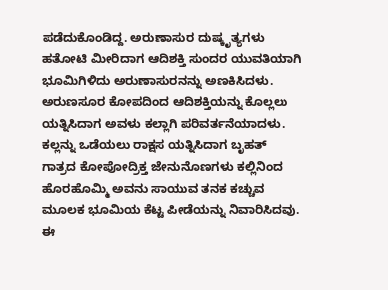ಪಡೆದುಕೊಂಡಿದ್ದ. ಅರುಣಾಸುರ ದುಷ್ಕೃತ್ಯಗಳು ಹತೋಟಿ ಮೀರಿದಾಗ ಆದಿಶಕ್ತಿ ಸುಂದರ ಯುವತಿಯಾಗಿ ಭೂಮಿಗಿಳಿದು ಅರುಣಾಸುರನನ್ನು ಅಣಕಿಸಿದಳು.
ಅರುಣಸೂರ ಕೋಪದಿಂದ ಆದಿಶಕ್ತಿಯನ್ನು ಕೊಲ್ಲಲು ಯತ್ನಿಸಿದಾಗ ಅವಳು ಕಲ್ಲಾಗಿ ಪರಿವರ್ತನೆಯಾದಳು. ಕಲ್ಲನ್ನು ಒಡೆಯಲು ರಾಕ್ಷಸ ಯತ್ನಿಸಿದಾಗ ಬೃಹತ್ ಗಾತ್ರದ ಕೋಪೋದ್ರಿಕ್ತ ಜೇನುನೊಣಗಳು ಕಲ್ಲಿನಿಂದ ಹೊರಹೊಮ್ಮಿ ಅವನು ಸಾಯುವ ತನಕ ಕಚ್ಚುವ ಮೂಲಕ ಭೂಮಿಯ ಕೆಟ್ಟ ಪೀಡೆಯನ್ನು ನಿವಾರಿಸಿದವು.
ಈ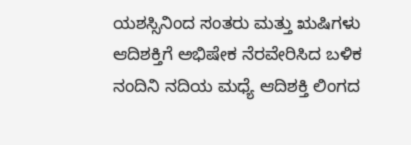ಯಶಸ್ಸಿನಿಂದ ಸಂತರು ಮತ್ತು ಋಷಿಗಳು ಆದಿಶಕ್ತಿಗೆ ಅಭಿಷೇಕ ನೆರವೇರಿಸಿದ ಬಳಿಕ ನಂದಿನಿ ನದಿಯ ಮಧ್ಯೆ ಆದಿಶಕ್ತಿ ಲಿಂಗದ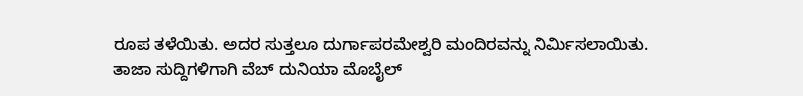ರೂಪ ತಳೆಯಿತು. ಅದರ ಸುತ್ತಲೂ ದುರ್ಗಾಪರಮೇಶ್ವರಿ ಮಂದಿರವನ್ನು ನಿರ್ಮಿಸಲಾಯಿತು.
ತಾಜಾ ಸುದ್ದಿಗಳಿಗಾಗಿ ವೆಬ್ ದುನಿಯಾ ಮೊಬೈಲ್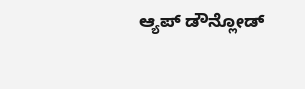ಆ್ಯಪ್ ಡೌನ್ಲೋಡ್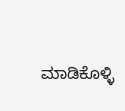ಮಾಡಿಕೊಳ್ಳಿ